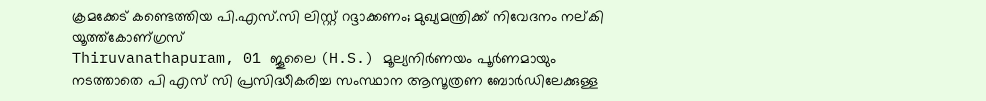ക്രമക്കേട് കണ്ടെത്തിയ പി.എസ്.സി ലിസ്റ്റ് റദ്ദാക്കണം; മുഖ്യമന്ത്രിക്ക് നിവേദനം നല്കി യൂത്ത്കോണ്ഗ്രസ്
Thiruvanathapuram, 01 ജൂലൈ (H.S.) മൂല്യനിര്‍ണയം പൂര്‍ണമായും നടത്താതെ പി എസ് സി പ്രസിദ്ധീകരിച്ച സംസ്ഥാന ആസൂത്രണ ബോര്‍ഡിലേക്കുള്ള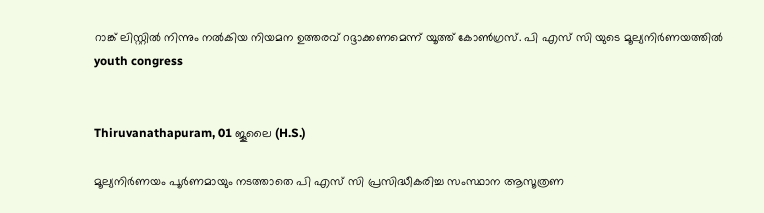റാങ്ക് ലിസ്റ്റില്‍ നിന്നും നല്‍കിയ നിയമന ഉത്തരവ് റദ്ദാക്കണമെന്ന് യൂത്ത് കോണ്‍ഗ്രസ്. പി എസ് സി യുടെ മൂല്യനിര്‍ണയത്തില്‍
youth congress


Thiruvanathapuram, 01 ജൂലൈ (H.S.)

മൂല്യനിര്‍ണയം പൂര്‍ണമായും നടത്താതെ പി എസ് സി പ്രസിദ്ധീകരിച്ച സംസ്ഥാന ആസൂത്രണ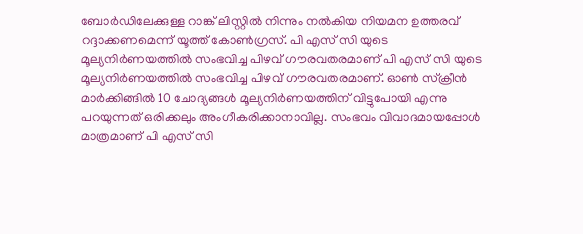ബോര്‍ഡിലേക്കുള്ള റാങ്ക് ലിസ്റ്റില്‍ നിന്നും നല്‍കിയ നിയമന ഉത്തരവ് റദ്ദാക്കണമെന്ന് യൂത്ത് കോണ്‍ഗ്രസ്. പി എസ് സി യുടെ മൂല്യനിര്‍ണയത്തില്‍ സംഭവിച്ച പിഴവ് ഗൗരവതരമാണ് പി എസ് സി യുടെ മൂല്യനിര്‍ണയത്തില്‍ സംഭവിച്ച പിഴവ് ഗൗരവതരമാണ്. ഓണ്‍ സ്‌ക്രീന്‍ മാര്‍ക്കിങ്ങില്‍ 10 ചോദ്യങ്ങള്‍ മൂല്യനിര്‍ണയത്തിന് വിട്ടുപോയി എന്നു പറയുന്നത് ഒരിക്കലും അംഗീകരിക്കാനാവില്ല. സംഭവം വിവാദമായപ്പോള്‍ മാത്രമാണ് പി എസ് സി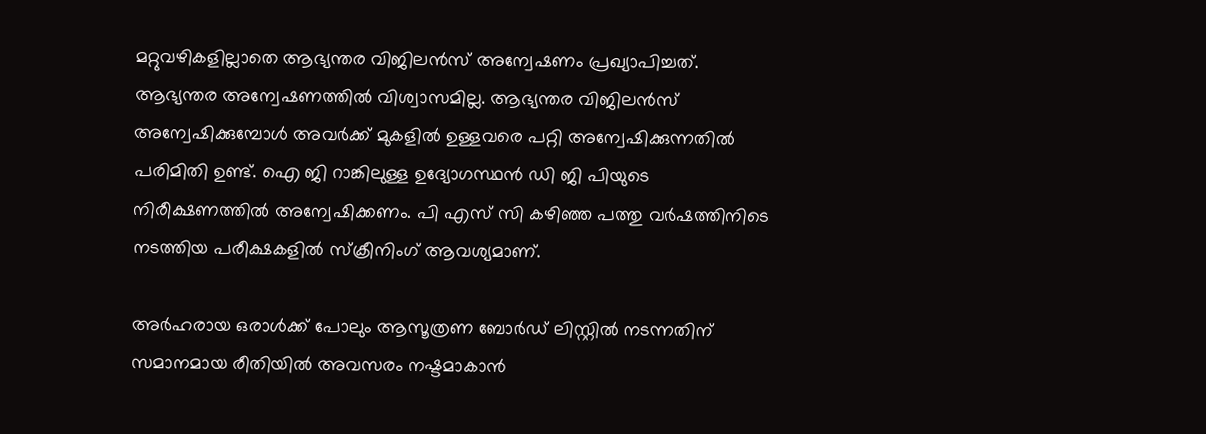മറ്റുവഴികളില്ലാതെ ആഭ്യന്തര വിജിലന്‍സ് അന്വേഷണം പ്രഖ്യാപിച്ചത്. ആഭ്യന്തര അന്വേഷണത്തില്‍ വിശ്വാസമില്ല. ആഭ്യന്തര വിജിലന്‍സ് അന്വേഷിക്കുമ്പോള്‍ അവര്‍ക്ക് മുകളില്‍ ഉള്ളവരെ പറ്റി അന്വേഷിക്കുന്നതില്‍ പരിമിതി ഉണ്ട്. ഐ ജി റാങ്കിലുള്ള ഉദ്യോഗസ്ഥന്‍ ഡി ജി പിയുടെ നിരീക്ഷണത്തില്‍ അന്വേഷിക്കണം. പി എസ് സി കഴിഞ്ഞ പത്തു വര്‍ഷത്തിനിടെ നടത്തിയ പരീക്ഷകളില്‍ സ്‌ക്രീനിംഗ് ആവശ്യമാണ്.

അര്‍ഹരായ ഒരാള്‍ക്ക് പോലും ആസൂത്രണ ബോര്‍ഡ് ലിസ്റ്റില്‍ നടന്നതിന് സമാനമായ രീതിയില്‍ അവസരം നഷ്ടമാകാന്‍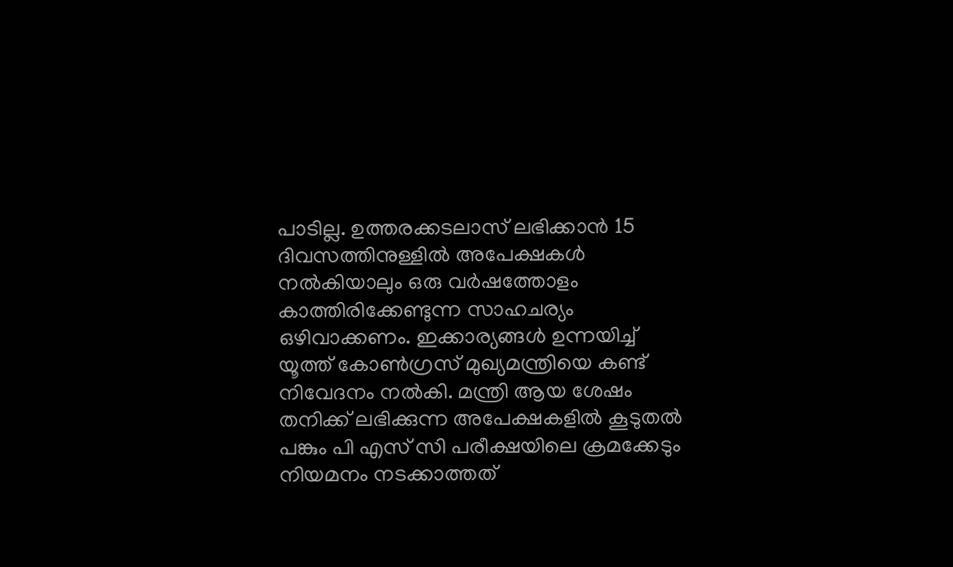പാടില്ല. ഉത്തരക്കടലാസ് ലഭിക്കാന്‍ 15 ദിവസത്തിനുള്ളില്‍ അപേക്ഷകള്‍ നല്‍കിയാലും ഒരു വര്‍ഷത്തോളം കാത്തിരിക്കേണ്ടുന്ന സാഹചര്യം ഒഴിവാക്കണം. ഇക്കാര്യങ്ങള്‍ ഉന്നയിച്ച് യൂത്ത് കോണ്‍ഗ്രസ് മുഖ്യമന്ത്രിയെ കണ്ട് നിവേദനം നല്‍കി. മന്ത്രി ആയ ശേഷം തനിക്ക് ലഭിക്കുന്ന അപേക്ഷകളില്‍ കൂടുതല്‍ പങ്കും പി എസ് സി പരീക്ഷയിലെ ക്രമക്കേടും നിയമനം നടക്കാത്തത്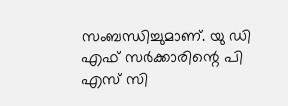സംബന്ധിച്ചുമാണ്. യു ഡി എഫ് സര്‍ക്കാരിന്റെ പി എസ് സി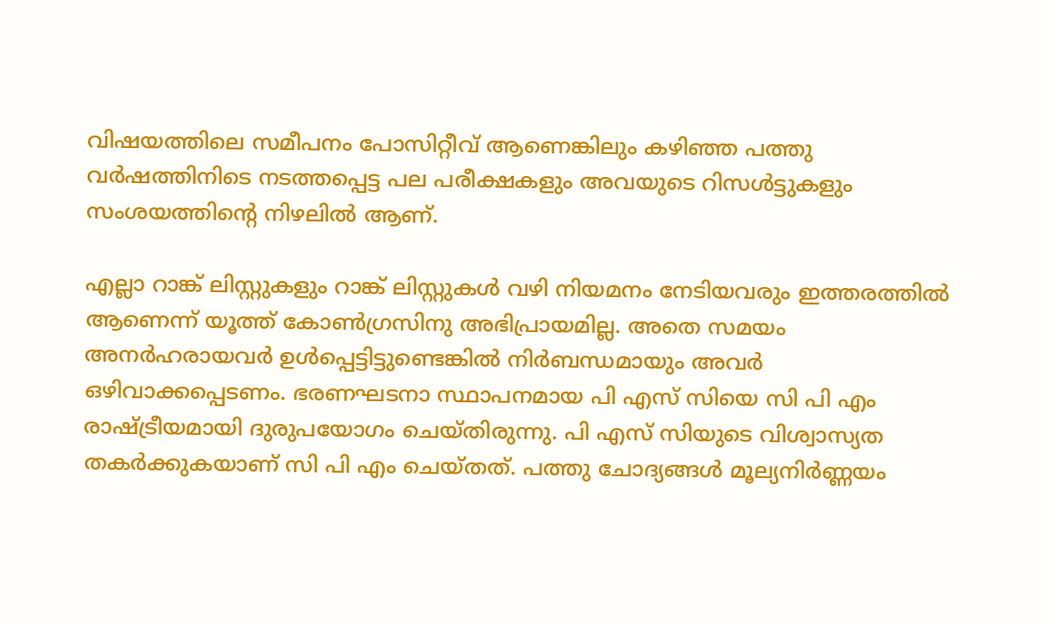വിഷയത്തിലെ സമീപനം പോസിറ്റീവ് ആണെങ്കിലും കഴിഞ്ഞ പത്തു വര്‍ഷത്തിനിടെ നടത്തപ്പെട്ട പല പരീക്ഷകളും അവയുടെ റിസള്‍ട്ടുകളും സംശയത്തിന്റെ നിഴലില്‍ ആണ്.

എല്ലാ റാങ്ക് ലിസ്റ്റുകളും റാങ്ക് ലിസ്റ്റുകള്‍ വഴി നിയമനം നേടിയവരും ഇത്തരത്തില്‍ ആണെന്ന് യൂത്ത് കോണ്‍ഗ്രസിനു അഭിപ്രായമില്ല. അതെ സമയം അനര്‍ഹരായവര്‍ ഉള്‍പ്പെട്ടിട്ടുണ്ടെങ്കില്‍ നിര്‍ബന്ധമായും അവര്‍ ഒഴിവാക്കപ്പെടണം. ഭരണഘടനാ സ്ഥാപനമായ പി എസ് സിയെ സി പി എം രാഷ്ട്രീയമായി ദുരുപയോഗം ചെയ്തിരുന്നു. പി എസ് സിയുടെ വിശ്വാസ്യത തകര്‍ക്കുകയാണ് സി പി എം ചെയ്തത്. പത്തു ചോദ്യങ്ങള്‍ മൂല്യനിര്‍ണ്ണയം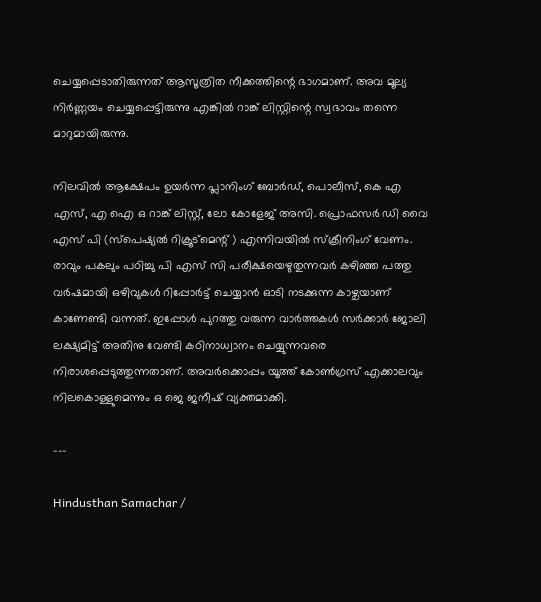ചെയ്യപ്പെടാതിരുന്നത് ആസൂത്രിത നീക്കത്തിന്റെ ഭാഗമാണ്. അവ മൂല്യ നിര്‍ണ്ണയം ചെയ്യപ്പെട്ടിരുന്നു എങ്കില്‍ റാങ്ക് ലിസ്റ്റിന്റെ സ്വഭാവം തന്നെ മാറുമായിരുന്നു.

നിലവില്‍ ആക്ഷേപം ഉയര്‍ന്ന പ്ലാനിംഗ് ബോര്‍ഡ്, പൊലീസ്, കെ എ എസ്, എ ഐ ഒ റാങ്ക് ലിസ്റ്റ്, ലോ കോളേജ് അസി. പ്രൊഫസര്‍ ഡി വൈ എസ് പി (സ്‌പെഷ്യല്‍ റിക്രൂട്‌മെന്റ് ) എന്നിവയില്‍ സ്‌ക്രീനിംഗ് വേണം. രാവും പകലും പഠിച്ചു പി എസ് സി പരീക്ഷയെഴുതുന്നവര്‍ കഴിഞ്ഞ പത്തു വര്‍ഷമായി ഒഴിവുകള്‍ റിപ്പോര്‍ട്ട് ചെയ്യാന്‍ ഓടി നടക്കുന്ന കാഴ്ചയാണ് കാണേണ്ടി വന്നത്. ഇപ്പോള്‍ പുറത്തു വരുന്ന വാര്‍ത്തകള്‍ സര്‍ക്കാര്‍ ജോലി ലക്ഷ്യമിട്ട് അതിനു വേണ്ടി കഠിനാധ്വാനം ചെയ്യുന്നവരെ നിരാശപ്പെടുത്തുന്നതാണ്. അവര്‍ക്കൊപ്പം യൂത്ത് കോണ്‍ഗ്രസ് എക്കാലവും നിലകൊള്ളുമെന്നും ഒ ജെ ജനീഷ് വ്യക്തമാക്കി.

---

Hindusthan Samachar /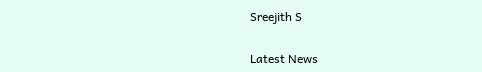Sreejith S


Latest News